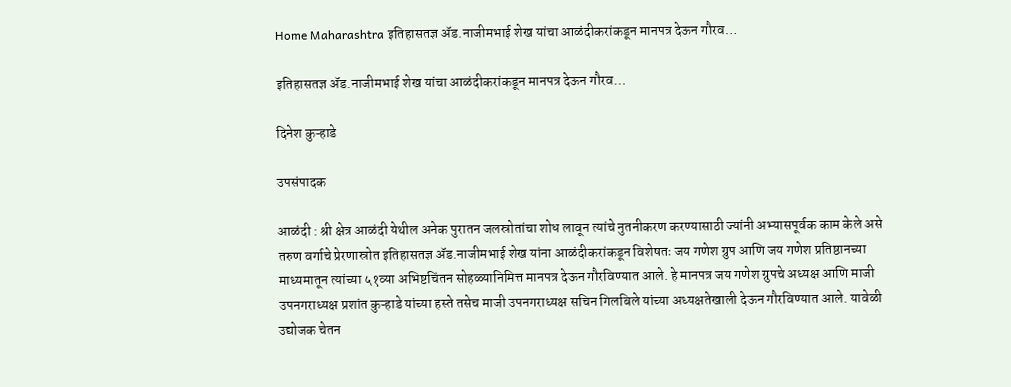Home Maharashtra इतिहासतज्ञ ॲड.नाजीमभाई शेख यांचा आळंदीकरांकडून मानपत्र देऊन गौरव…

इतिहासतज्ञ ॲड.नाजीमभाई शेख यांचा आळंदीकरांकडून मानपत्र देऊन गौरव…

दिनेश कुऱ्हाडे

उपसंपादक

आळंदी : श्री क्षेत्र आळंदी येथील अनेक पुरातन जलस्रोतांचा शोध लावून त्यांचे नुतनीकरण करण्यासाठी ज्यांनी अभ्यासपूर्वक काम केले असे तरुण वर्गाचे प्रेरणास्रोत इतिहासतज्ञ ॲड.नाजीमभाई शेख यांना आळंदीकरांकडून विशेषतः जय गणेश ग्रुप आणि जय गणेश प्रतिष्ठानच्या माध्यमातून त्यांच्या ५१व्या अभिष्टचिंतन सोहळ्यानिमित्त मानपत्र देऊन गौरविण्यात आले. हे मानपत्र जय गणेश ग्रुपचे अध्यक्ष आणि माजी उपनगराध्यक्ष प्रशांत कुऱ्हाडे यांच्या हस्ते तसेच माजी उपनगराध्यक्ष सचिन गिलबिले यांच्या अध्यक्षतेखाली देऊन गौरविण्यात आले. यावेळी उद्योजक चेतन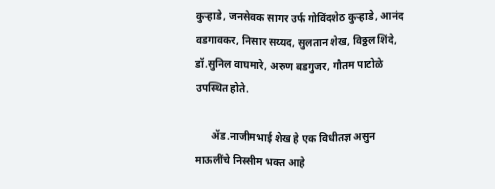कुऱ्हाडे, जनसेवक सागर उर्फ गोविंदशेठ कुऱ्हाडे, आनंद वडगावकर, निसार सय्यद, सुलतान शेख, विठ्ठल शिंदे, डॉ.सुनिल वाघमारे, अरुण बडगुजर, गौतम पाटोळे उपस्थित होते.

      ॲड.नाजीमभाई शेख हे एक विधीतज्ञ असुन माऊलींचे निस्सीम भक्त आहे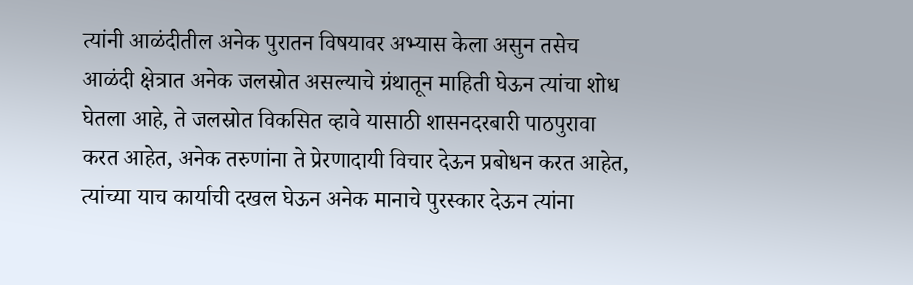त्यांनी आळंदीतील अनेक पुरातन विषयावर अभ्यास केला असुन तसेच आळंदी क्षेत्रात अनेक जलस्रोत असल्याचे ग्रंथातून माहिती घेऊन त्यांचा शोध घेतला आहे, ते जलस्रोत विकसित व्हावे यासाठी शासनदरबारी पाठपुरावा करत आहेत, अनेक तरुणांना ते प्रेरणादायी विचार देऊन प्रबोधन करत आहेत, त्यांच्या याच कार्याची दखल घेऊन अनेक मानाचे पुरस्कार देऊन त्यांना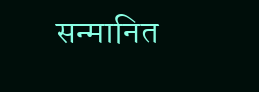सन्मानित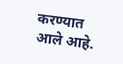करण्यात आले आहे.